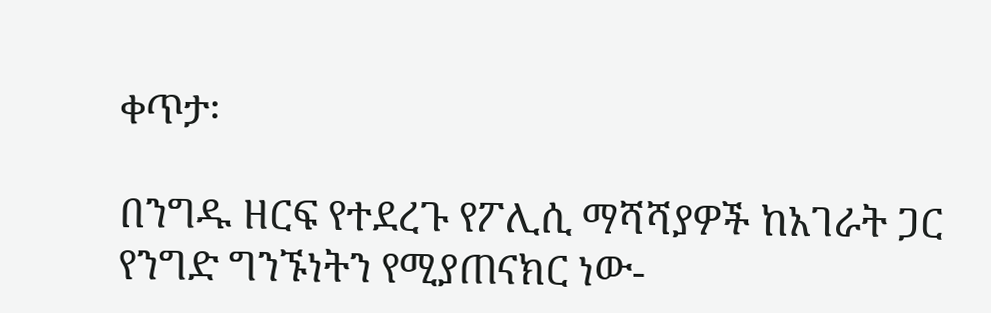ቀጥታ፡

በንግዱ ዘርፍ የተደረጉ የፖሊሲ ማሻሻያዎች ከአገራት ጋር የንግድ ግንኙነትን የሚያጠናክር ነው-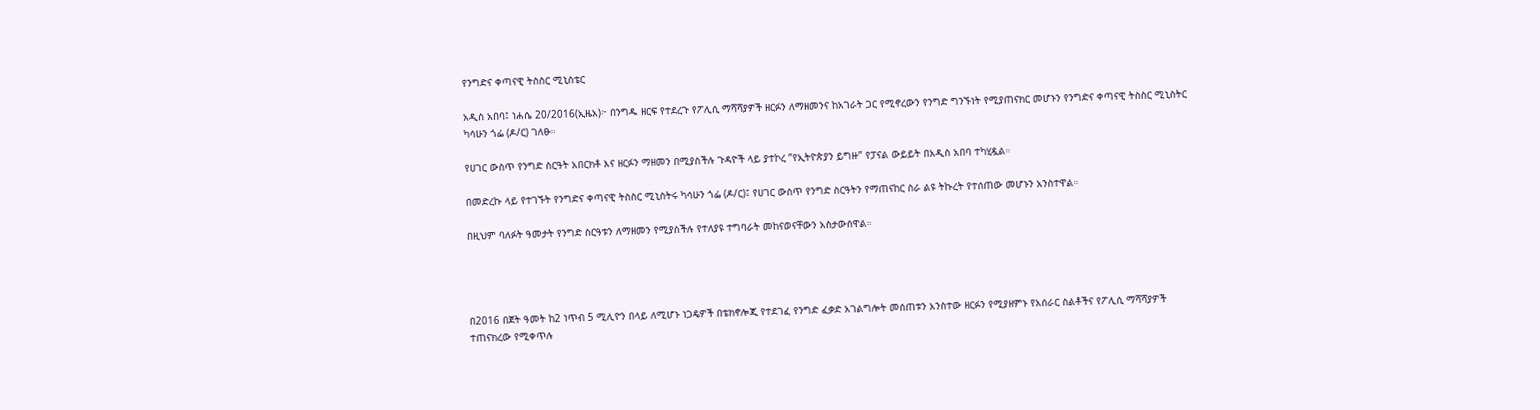የንግድና ቀጣናዊ ትስስር ሚኒስቴር

አዲስ አበባ፤ ነሐሴ 20/2016(ኢዜአ)፦ በንግዱ ዘርፍ የተደረጉ የፖሊሲ ማሻሻያዎች ዘርፉን ለማዘመንና ከአገራት ጋር የሚኖረውን የንግድ ግንኙነት የሚያጠናክር መሆኑን የንግድና ቀጣናዊ ትስስር ሚኒስትር ካሳሁን ጎፌ (ዶ/ር) ገለፁ።

የሀገር ውስጥ የንግድ ስርዓት አበርክቶ እና ዘርፉን ማዘመን በሚያስችሉ ጉዳዮች ላይ ያተኮረ ”የኢትዮጵያን ይግዙ” የፓናል ውይይት በአዲስ አበባ ተካሂዷል።

በመድረኩ ላይ የተገኙት የንግድና ቀጣናዊ ትስስር ሚኒስትሩ ካሳሁን ጎፌ (ዶ/ር)፤ የሀገር ውስጥ የንግድ ስርዓትን የማጠናከር ስራ ልዩ ትኩረት የተሰጠው መሆኑን አንስተዋል።

በዚህም ባለፉት ዓመታት የንግድ ስርዓቱን ለማዘመን የሚያስችሉ የተለያዩ ተግባራት መከናወናቸውን አስታውሰዋል።




በ2016 በጀት ዓመት ከ2 ነጥብ 5 ሚሊዮን በላይ ለሚሆኑ ነጋዴዎች በቴክኖሎጂ የተደገፈ የንግድ ፈቃድ አገልግሎት መሰጠቱን አንስተው ዘርፉን የሚያዘምኑ የአሰራር ስልቶችና የፖሊሲ ማሻሻያዎች ተጠናክረው የሚቀጥሉ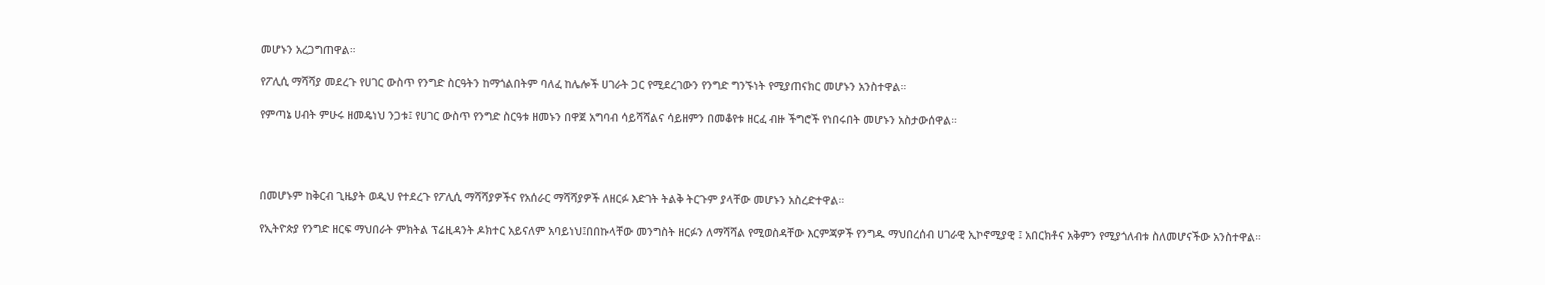መሆኑን አረጋግጠዋል።

የፖሊሲ ማሻሻያ መደረጉ የሀገር ውስጥ የንግድ ስርዓትን ከማጎልበትም ባለፈ ከሌሎች ሀገራት ጋር የሚደረገውን የንግድ ግንኙነት የሚያጠናክር መሆኑን አንስተዋል።

የምጣኔ ሀብት ምሁሩ ዘመዴነህ ንጋቱ፤ የሀገር ውስጥ የንግድ ስርዓቱ ዘመኑን በዋጀ አግባብ ሳይሻሻልና ሳይዘምን በመቆየቱ ዘርፈ ብዙ ችግሮች የነበሩበት መሆኑን አስታውሰዋል።




በመሆኑም ከቅርብ ጊዜያት ወዲህ የተደረጉ የፖሊሲ ማሻሻያዎችና የአሰራር ማሻሻያዎች ለዘርፉ እድገት ትልቅ ትርጉም ያላቸው መሆኑን አስረድተዋል።

የኢትዮጵያ የንግድ ዘርፍ ማህበራት ምክትል ፕሬዚዳንት ዶክተር አይናለም አባይነህ፤በበኩላቸው መንግስት ዘርፉን ለማሻሻል የሚወስዳቸው እርምጃዎች የንግዱ ማህበረሰብ ሀገራዊ ኢኮኖሚያዊ ፤ አበርክቶና አቅምን የሚያጎለብቱ ስለመሆናችው አንስተዋል።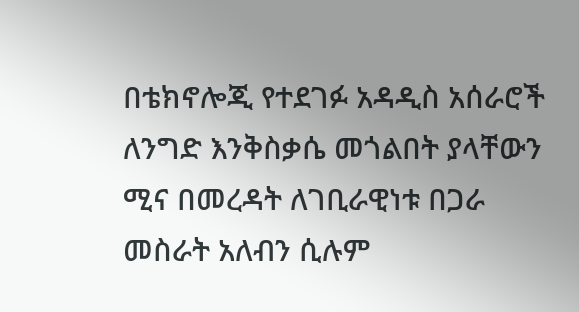በቴክኖሎጂ የተደገፉ አዳዲስ አሰራሮች ለንግድ እንቅስቃሴ መጎልበት ያላቸውን ሚና በመረዳት ለገቢራዊነቱ በጋራ መስራት አለብን ሲሉም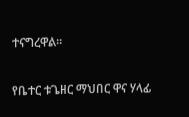ተናግረዋል።

የቤተር ቱጌዘር ማህበር ዋና ሃላፊ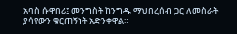አባስ ሱዋበሪ፤ መንግስት ከንግዱ ማህበረሰብ ጋር ለመስራት ያሳየውን ቁርጠኝነት አድንቀዋል።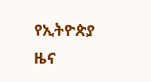የኢትዮጵያ ዜና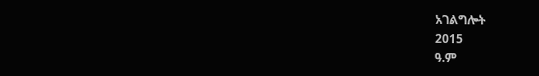አገልግሎት
2015
ዓ.ም